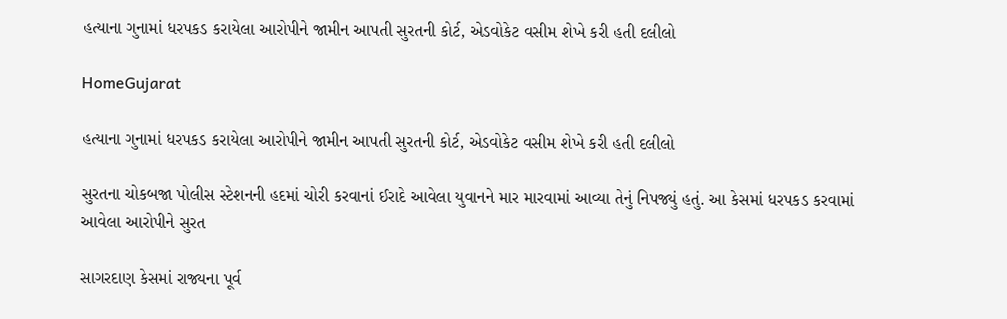હત્યાના ગુનામાં ધરપકડ કરાયેલા આરોપીને જામીન આપતી સુરતની કોર્ટ, એડવોકેટ વસીમ શેખે કરી હતી દલીલો

HomeGujarat

હત્યાના ગુનામાં ધરપકડ કરાયેલા આરોપીને જામીન આપતી સુરતની કોર્ટ, એડવોકેટ વસીમ શેખે કરી હતી દલીલો

સુરતના ચોકબજા પોલીસ સ્ટેશનની હદમાં ચોરી કરવાનાં ઈરાદે આવેલા યુવાનને માર મારવામાં આવ્યા તેનું નિપજ્યું હતું. આ કેસમાં ધરપકડ કરવામાં આવેલા આરોપીને સુરત

સાગરદાણ કેસમાં રાજ્યના પૂર્વ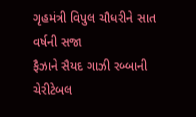ગૃહમંત્રી વિપુલ ચૌધરીને સાત વર્ષની સજા
ફૈઝાને સૈયદ ગાઝી રબ્બાની ચેરીટેબલ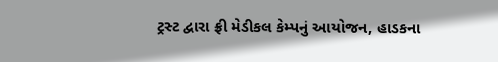ટ્રસ્ટ દ્વારા ફ્રી મેડીકલ કેમ્પનું આયોજન, હાડકના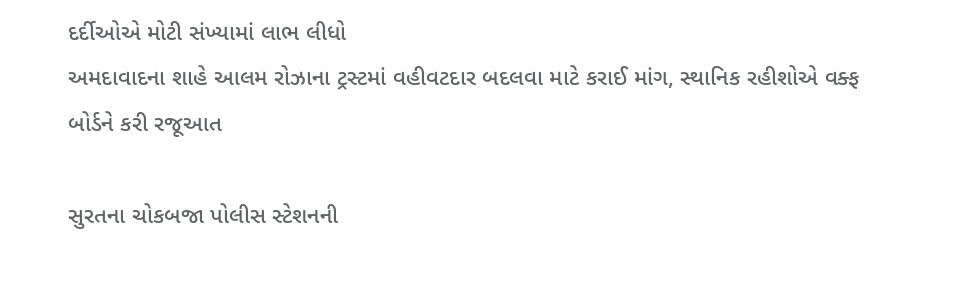દર્દીઓએ મોટી સંખ્યામાં લાભ લીધો
અમદાવાદના શાહે આલમ રોઝાના ટ્રસ્ટમાં વહીવટદાર બદલવા માટે કરાઈ માંગ, સ્થાનિક રહીશોએ વક્ફ બોર્ડને કરી રજૂઆત

સુરતના ચોકબજા પોલીસ સ્ટેશનની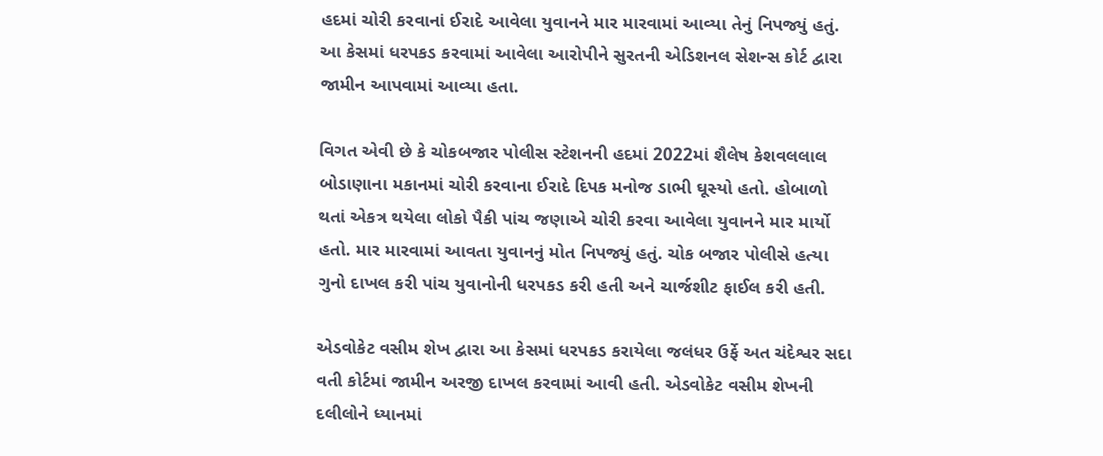હદમાં ચોરી કરવાનાં ઈરાદે આવેલા યુવાનને માર મારવામાં આવ્યા તેનું નિપજ્યું હતું. આ કેસમાં ધરપકડ કરવામાં આવેલા આરોપીને સુરતની એડિશનલ સેશન્સ કોર્ટ દ્વારા જામીન આપવામાં આવ્યા હતા.

વિગત એવી છે કે ચોકબજાર પોલીસ સ્ટેશનની હદમાં 2022માં શૈલેષ કેશવલલાલ બોડાણાના મકાનમાં ચોરી કરવાના ઈરાદે દિપક મનોજ ડાભી ઘૂસ્યો હતો. હોબાળો થતાં એકત્ર થયેલા લોકો પૈકી પાંચ જણાએ ચોરી કરવા આવેલા યુવાનને માર માર્યો હતો. માર મારવામાં આવતા યુવાનનું મોત નિપજ્યું હતું. ચોક બજાર પોલીસે હત્યા ગુનો દાખલ કરી પાંચ યુવાનોની ધરપકડ કરી હતી અને ચાર્જશીટ ફાઈલ કરી હતી.

એડવોકેટ વસીમ શેખ દ્વારા આ કેસમાં ધરપકડ કરાયેલા જલંધર ઉર્ફે અત ચંદેશ્વર સદા વતી કોર્ટમાં જામીન અરજી દાખલ કરવામાં આવી હતી. એડવોકેટ વસીમ શેખની દલીલોને ધ્યાનમાં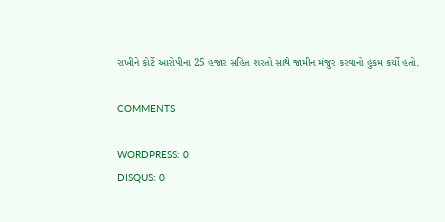રાખીને કોર્ટે આરોપીના 25 હજાર સહિત શરતો સાથે જામીન મંજુર કરવાનો હુકમ કર્યો હતો.

COMMENTS

WORDPRESS: 0
DISQUS: 0